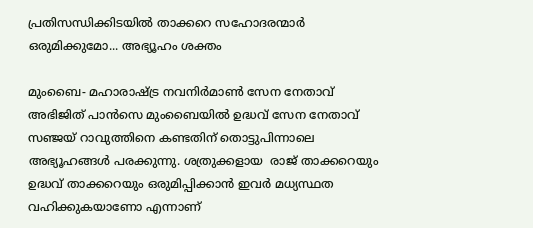പ്രതിസന്ധിക്കിടയില്‍ താക്കറെ സഹോദരന്മാര്‍ ഒരുമിക്കുമോ... അഭ്യൂഹം ശക്തം

മുംബൈ- മഹാരാഷ്ട്ര നവനിര്‍മാണ്‍ സേന നേതാവ് അഭിജിത് പാന്‍സെ മുംബൈയില്‍ ഉദ്ധവ് സേന നേതാവ് സഞ്ജയ് റാവുത്തിനെ കണ്ടതിന് തൊട്ടുപിന്നാലെ അഭ്യൂഹങ്ങള്‍ പരക്കുന്നു. ശത്രുക്കളായ  രാജ് താക്കറെയും ഉദ്ധവ് താക്കറെയും ഒരുമിപ്പിക്കാന്‍ ഇവര്‍ മധ്യസ്ഥത വഹിക്കുകയാണോ എന്നാണ്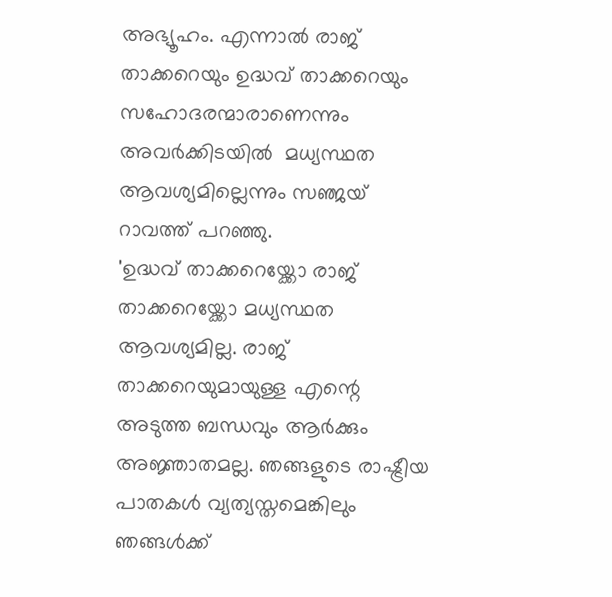അഭ്യൂഹം. എന്നാല്‍ രാജ് താക്കറെയും ഉദ്ധവ് താക്കറെയും സഹോദരന്മാരാണെന്നും  അവര്‍ക്കിടയില്‍  മധ്യസ്ഥത ആവശ്യമില്ലെന്നും സഞ്ജയ് റാവത്ത് പറഞ്ഞു.
'ഉദ്ധവ് താക്കറെയ്ക്കോ രാജ് താക്കറെയ്ക്കോ മധ്യസ്ഥത ആവശ്യമില്ല. രാജ് താക്കറെയുമായുള്ള എന്റെ അടുത്ത ബന്ധവും ആര്‍ക്കും അജ്ഞാതമല്ല. ഞങ്ങളുടെ രാഷ്ട്രീയ പാതകള്‍ വ്യത്യസ്തമെങ്കിലും ഞങ്ങള്‍ക്ക്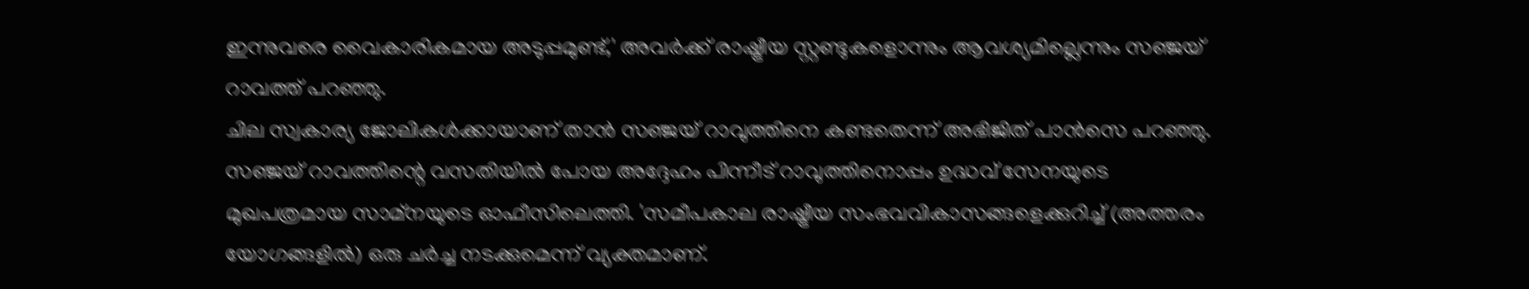ഇന്നുവരെ വൈകാരികമായ അടുപ്പമുണ്ട്,' അവര്‍ക്ക് രാഷ്ട്രീയ സ്റ്റണ്ടുകളൊന്നും ആവശ്യമില്ലെന്നും സഞ്ജയ് റാവത്ത് പറഞ്ഞു.
ചില സ്വകാര്യ ജോലികള്‍ക്കായാണ് താന്‍ സഞ്ജയ് റാവുത്തിനെ കണ്ടതെന്ന് അഭിജിത് പാന്‍സെ പറഞ്ഞു. സഞ്ജയ് റാവത്തിന്റെ വസതിയില്‍ പോയ അദ്ദേഹം പിന്നീട് റാവുത്തിനൊപ്പം ഉദ്ധവ് സേനയുടെ മുഖപത്രമായ സാമ്നയുടെ ഓഫീസിലെത്തി. 'സമീപകാല രാഷ്ട്രീയ സംഭവവികാസങ്ങളെക്കുറിച്ച് (അത്തരം യോഗങ്ങളില്‍) ഒരു ചര്‍ച്ച നടക്കുമെന്ന് വ്യക്തമാണ്.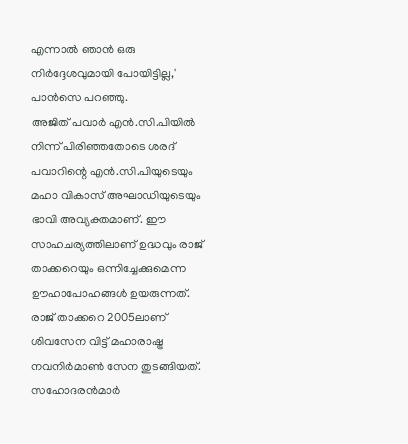എന്നാല്‍ ഞാന്‍ ഒരു നിര്‍ദ്ദേശവുമായി പോയിട്ടില്ല,' പാന്‍സെ പറഞ്ഞു.
അജിത് പവാര്‍ എന്‍.സി.പിയില്‍ നിന്ന് പിരിഞ്ഞതോടെ ശരദ് പവാറിന്റെ എന്‍.സി.പിയുടെയും മഹാ വികാസ് അഘാഡിയുടെയും ഭാവി അവ്യക്തമാണ്. ഈ സാഹചര്യത്തിലാണ് ഉദ്ധവും രാജ് താക്കറെയും ഒന്നിച്ചേക്കുമെന്ന ഊഹാപോഹങ്ങള്‍ ഉയരുന്നത്. രാജ് താക്കറെ 2005ലാണ് ശിവസേന വിട്ട് മഹാരാഷ്ട്ര നവനിര്‍മാണ്‍ സേന തുടങ്ങിയത്. സഹോദരന്‍മാര്‍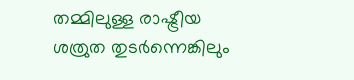തമ്മിലുള്ള രാഷ്ട്രീയ ശത്രുത തുടര്‍ന്നെങ്കിലും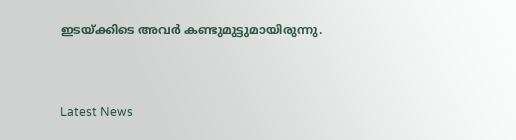ഇടയ്ക്കിടെ അവര്‍ കണ്ടുമുട്ടുമായിരുന്നു.



Latest News